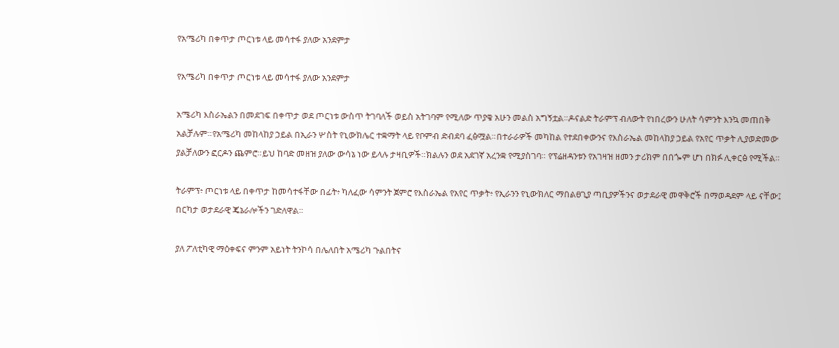የአሜሪካ በቀጥታ ጦርነቱ ላይ መሳተፋ ያለው አንደምታ

የአሜሪካ በቀጥታ ጦርነቱ ላይ መሳተፋ ያለው አንደምታ

አሜሪካ እስራኤልን በመደገፍ በቀጥታ ወደ ጦርነቱ ውስጥ ትገባለች ወይስ አትገባም የሚለው ጥያቄ አሁን መልስ አግኝቷል።ዶናልድ ትራምፕ ብለውት የነበረውን ሁለት ሳምንት እንኳ መጠበቅ አልቻሉም።የአሜሪካ መከላከያ ኃይል በኢራን ሦስት የኒውክሌር ተቋማት ላይ የቦምብ ድብደባ ፈፅሟል።በተራራዎች መካከል የተደበቀውንና የእስራኤል መከላከያ ኃይል የአየር ጥቃት ሊያወድመው ያልቻለውን ፎርዶን ጨምሮ።ይህ ከባድ መዘዝ ያለው ውሳኔ ነው ይላሉ ታዛቢዎች።ክልሉን ወደ አደገኛ አረንቋ የሚያስገባ። የፕሬዘዳንቱን የአገዛዝ ዘመን ታሪክም በበጐም ሆነ በክፉ ሊቀርፅ የሚችል።

ትራምፕ፥ ጦርነቱ ላይ በቀጥታ ከመሳተፋቸው በፊት፥ ካለፈው ሳምንት ጀምሮ የእስራኤል የአየር ጥቃት፥ የኢራንን የኒውክለር ማበልፀጊያ ጣቢያዎችንና ወታደራዊ መዋቅሮች በማወዳደም ላይ ናቸው፤ በርካታ ወታደራዊ ጄኔራሎችን ገድለዋል።

ያለ ፖለቲካዊ ማዕቀፍና ምንም አይነት ትንኮሳ በሌለበት አሜሪካ ጉልበትና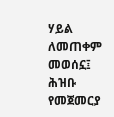ሃይል ለመጠቀም መወሰኗ፤ ሕዝቡ የመጀመርያ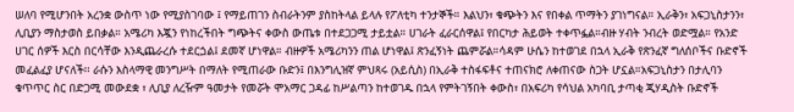ሠለባ የሚሆንበት አረንቋ ውስጥ ነው የሚያስገባው ፤ የማይጠገን ስብራትንም ያስከትላል ይላሉ የፖለቲካ ተንታኞች። እልህን፣ ቁጭትን እና የበቀል ጥማትን ያገነግናል። ኢራቅን፣ አፍጋኒስታንን፣ ሊቢያን ማስታወስ ይበቃል። አሜሪካ እጇን የነከረችበት ግጭትና ቀውስ ውጤቱ በተደጋጋሚ ታይቷል። ሀገራት ፈራርሰዋል፤ የበርካታ ሕይወት ተቀጥፏል።ብዙ ሃብት ንብረት ወድሟል። የአንድ ሀገር ሰዎች እርስ በርሳቸው እንዲጨራረሱ ተደርጏል፤ ደመኛ ሆነዋል። ብዙዎች አሜሪካንን ጠል ሆነዋል፤ ጽንፈኝነት ጨምሯል።ሳዳም ሁሴን ከተወገደ በኋላ ኢራቅ የጽንፈኛ ግለሰቦችና ቡድኖች መፈልፈያ ሆናለች፡፡ ራሱን እስላማዊ መንግሥት በማለት የሚጠራው ቡድን፤ በእንግሊዝኛ ምህጻሩ (አይሲስ) በኢራቅ ተስፋፍቶና ተጠናክሮ ለቀጠናው ስጋት ሆኗል።አፍጋኒስታን በታሊባን ቁጥጥር ስር በድጋሚ መውደቋ ፣ ሊቢያ ለረዥም ዓመታት የመሯት ሞአማር ጋዳፊ ከሥልጣን ከተወገዱ በኋላ የምትገኝበት ቀውስ፣ በአፍሪካ የሳህል አካባቢ ታጣቂ ጂሃዲስት ቡድኖች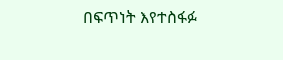በፍጥነት እየተስፋፉ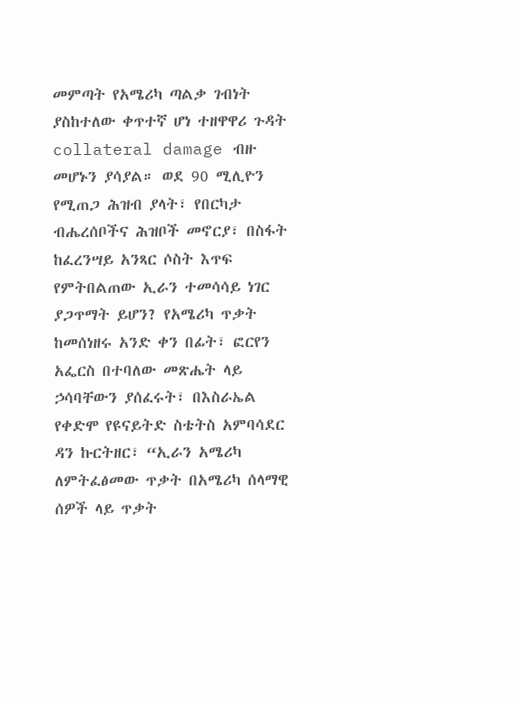መምጣት የአሜሪካ ጣልቃ ገብነት ያስከተለው ቀጥተኛ ሆነ ተዘዋዋሪ ጉዳት collateral damage ብዙ መሆኑን ያሳያል። ወደ 90 ሚሊዮን የሚጠጋ ሕዝብ ያላት፣ የበርካታ ብሔረሰቦችና ሕዝቦች መኖርያ፣ በስፋት ከፈረንሣይ አንጻር ሶስት እጥፍ የምትበልጠው ኢራን ተመሳሳይ ነገር ያጋጥማት ይሆን? የአሜሪካ ጥቃት ከመሰነዘሩ አንድ ቀን በፊት፣ ፎርየን አፌርስ በተባለው መጽሔት ላይ ኃሳባቸውን ያሰፈሩት፣ በእስራኤል የቀድሞ የዩናይትድ ስቴትስ አምባሳደር ዳን ኩርትዘር፣ “ኢራን አሜሪካ ለምትፈፅመው ጥቃት በአሜሪካ ሰላማዊ ሰዎች ላይ ጥቃት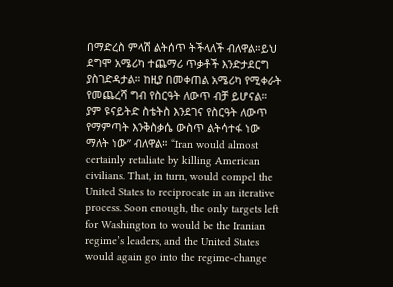በማድረስ ምላሽ ልትሰጥ ትችላለች ብለዋል።ይህ ደግሞ አሜሪካ ተጨማሪ ጥቃቶች እንድታደርግ ያስገድዳታል። ከዚያ በመቀጠል አሜሪካ የሚቀራት የመጨረሻ ግብ የስርዓት ለውጥ ብቻ ይሆናል። ያም ዩናይትድ ስቴትስ እንደገና የስርዓት ለውጥ የማምጣት እንቅስቃሴ ውስጥ ልትሳተፋ ነው ማለት ነው” ብለዋል። “Iran would almost certainly retaliate by killing American civilians. That, in turn, would compel the United States to reciprocate in an iterative process. Soon enough, the only targets left for Washington to would be the Iranian regime’s leaders, and the United States would again go into the regime-change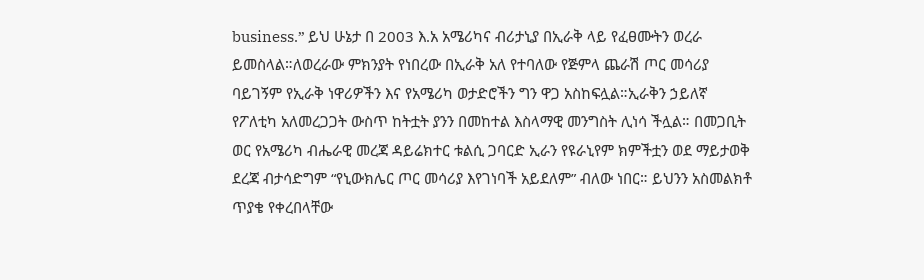business.” ይህ ሁኔታ በ 2003 እ.አ አሜሪካና ብሪታኒያ በኢራቅ ላይ የፈፀሙትን ወረራ ይመስላል።ለወረራው ምክንያት የነበረው በኢራቅ አለ የተባለው የጅምላ ጨራሽ ጦር መሳሪያ ባይገኝም የኢራቅ ነዋሪዎችን እና የአሜሪካ ወታድሮችን ግን ዋጋ አስከፍሏል።ኢራቅን ኃይለኛ የፖለቲካ አለመረጋጋት ውስጥ ከትቷት ያንን በመከተል እስላማዊ መንግስት ሊነሳ ችሏል። በመጋቢት ወር የአሜሪካ ብሔራዊ መረጃ ዳይሬክተር ቱልሲ ጋባርድ ኢራን የዩራኒየም ክምችቷን ወደ ማይታወቅ ደረጃ ብታሳድግም “የኒውክሌር ጦር መሳሪያ እየገነባች አይደለም” ብለው ነበር። ይህንን አስመልክቶ ጥያቄ የቀረበላቸው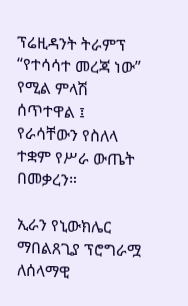ፕሬዚዳንት ትራምፕ “የተሳሳተ መረጃ ነው” የሚል ምላሽ ሰጥተዋል ፤ የራሳቸውን የስለላ ተቋም የሥራ ውጤት በመቃረን።

ኢራን የኒውክሌር ማበልጸጊያ ፕሮግራሟ ለሰላማዊ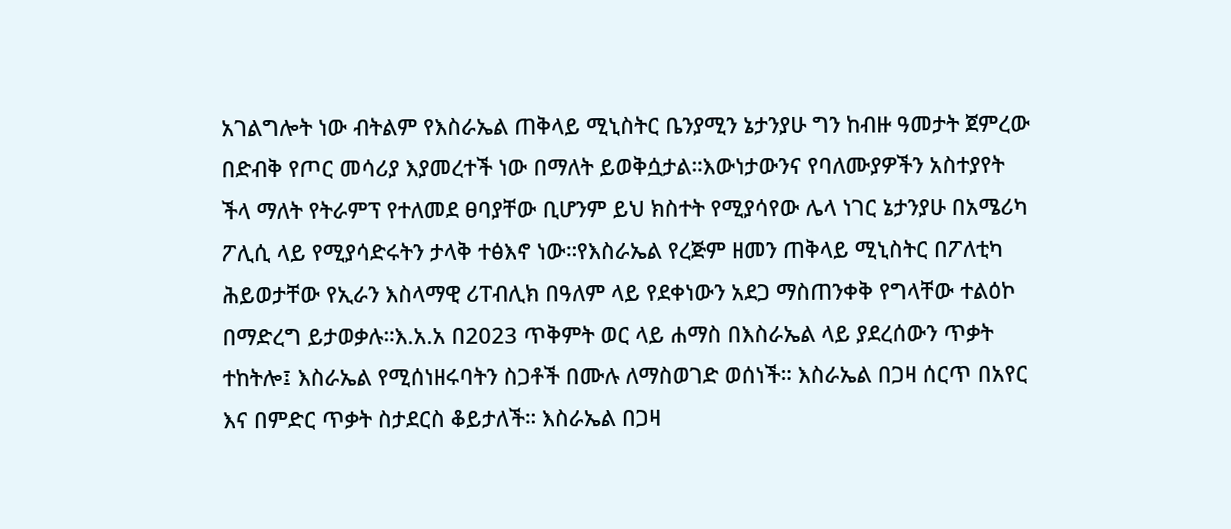አገልግሎት ነው ብትልም የእስራኤል ጠቅላይ ሚኒስትር ቤንያሚን ኔታንያሁ ግን ከብዙ ዓመታት ጀምረው በድብቅ የጦር መሳሪያ እያመረተች ነው በማለት ይወቅሷታል።እውነታውንና የባለሙያዎችን አስተያየት ችላ ማለት የትራምፕ የተለመደ ፀባያቸው ቢሆንም ይህ ክስተት የሚያሳየው ሌላ ነገር ኔታንያሁ በአሜሪካ ፖሊሲ ላይ የሚያሳድሩትን ታላቅ ተፅእኖ ነው።የእስራኤል የረጅም ዘመን ጠቅላይ ሚኒስትር በፖለቲካ ሕይወታቸው የኢራን እስላማዊ ሪፐብሊክ በዓለም ላይ የደቀነውን አደጋ ማስጠንቀቅ የግላቸው ተልዕኮ በማድረግ ይታወቃሉ።እ.አ.አ በ2023 ጥቅምት ወር ላይ ሐማስ በእስራኤል ላይ ያደረሰውን ጥቃት ተከትሎ፤ እስራኤል የሚሰነዘሩባትን ስጋቶች በሙሉ ለማስወገድ ወሰነች። እስራኤል በጋዛ ሰርጥ በአየር እና በምድር ጥቃት ስታደርስ ቆይታለች። እስራኤል በጋዛ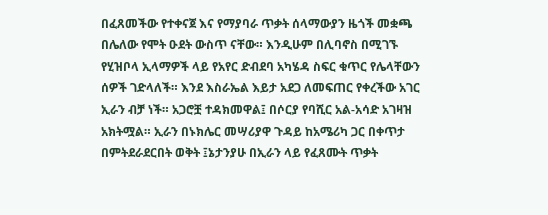በፈጸመችው የተቀናጀ እና የማያባራ ጥቃት ሰላማውያን ዜጎች መቋጫ በሌለው የሞት ዑደት ውስጥ ናቸው። እንዲሁም በሊባኖስ በሚገኙ የሂዝቦላ ኢላማዎች ላይ የአየር ድብደባ አካሄዳ ስፍር ቁጥር የሌላቸውን ሰዎች ገድላለች። እንደ እስራኤል እይታ አደጋ ለመፍጠር የቀረችው አገር ኢራን ብቻ ነች። አጋሮቿ ተዳክመዋል፤ በሶርያ የባሺር አል-አሳድ አገዛዝ አክትሟል። ኢራን በኑክሌር መሣሪያዋ ጉዳይ ከአሜሪካ ጋር በቀጥታ በምትደራደርበት ወቅት ፤ኔታንያሁ በኢራን ላይ የፈጸሙት ጥቃት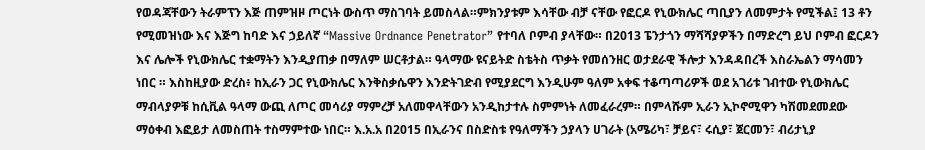የወዳጃቸውን ትራምፕን እጅ ጠምዝዞ ጦርነት ውስጥ ማስገባት ይመስላል።ምክንያቱም እሳቸው ብቻ ናቸው የፎርዶ የኒውክሌር ጣቢያን ለመምታት የሚችል፤ 13 ቶን የሚመዝነው እና እጅግ ከባድ እና ኃይለኛ “Massive Ordnance Penetrator” የተባለ ቦምብ ያላቸው። በ2013 ፔንታጎን ማሻሻያዎችን በማድረግ ይህ ቦምብ ፎርዶን እና ሌሎች የኒውክሌር ተቋማትን እንዲያጠቃ በማለም ሠርቶታል። ዓላማው ዩናይትድ ስቴትስ ጥቃት የመሰንዘር ወታደራዊ ችሎታ እንዳዳበረች እስራኤልን ማሳመን ነበር ። እስከዚያው ድረስ፥ ከኢራን ጋር የኒውክሌር እንቅስቃሴዋን እንድትገድብ የሚያደርግ እንዲሁም ዓለም አቀፍ ተቆጣጣሪዎች ወደ አገሪቱ ገብተው የኒውክሌር ማብላያዎቹ ከሲቪል ዓላማ ውጪ ለጦር መሳሪያ ማምረቻ አለመዋላቸውን አንዲከታተሉ ስምምነት ለመፈራረም። በምላሹም ኢራን ኢኮኖሚዋን ካሽመደመደው ማዕቀብ እፎይታ ለመስጠት ተስማምተው ነበር። እ.አ.አ በ2015 በኢራንና በስድስቱ የዓለማችን ኃያላን ሀገራት (አሜሪካ፣ ቻይና፣ ሩሲያ፣ ጀርመን፣ ብሪታኒያ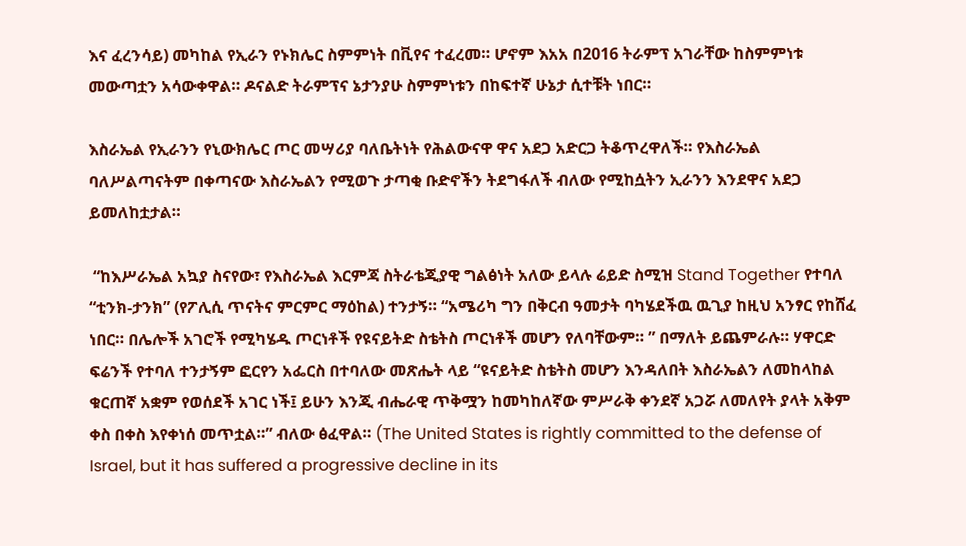እና ፈረንሳይ) መካከል የኢራን የኑክሌር ስምምነት በቪየና ተፈረመ። ሆኖም እአአ በ2016 ትራምፕ አገራቸው ከስምምነቱ መውጣቷን አሳውቀዋል። ዶናልድ ትራምፕና ኔታንያሁ ስምምነቱን በከፍተኛ ሁኔታ ሲተቹት ነበር።

እስራኤል የኢራንን የኒውክሌር ጦር መሣሪያ ባለቤትነት የሕልውናዋ ዋና አደጋ አድርጋ ትቆጥረዋለች። የእስራኤል ባለሥልጣናትም በቀጣናው እስራኤልን የሚወጉ ታጣቂ ቡድኖችን ትደግፋለች ብለው የሚከሷትን ኢራንን እንደዋና አደጋ ይመለከቷታል።

 “ከእሥራኤል አኳያ ስናየው፣ የእስራኤል እርምጃ ስትራቴጂያዊ ግልፅነት አለው ይላሉ ሬይድ ስሚዝ Stand Together የተባለ “ቲንክ-ታንክ” (የፖሊሲ ጥናትና ምርምር ማዕከል) ተንታኝ። “አሜሪካ ግን በቅርብ ዓመታት ባካሄደችዉ ዉጊያ ከዚህ አንፃር የከሸፈ ነበር። በሌሎች አገሮች የሚካሄዱ ጦርነቶች የዩናይትድ ስቴትስ ጦርነቶች መሆን የለባቸውም። ” በማለት ይጨምራሉ። ሃዋርድ ፍሬንች የተባለ ተንታኝም ፎርየን አፌርስ በተባለው መጽሔት ላይ “ዩናይትድ ስቴትስ መሆን እንዳለበት እስራኤልን ለመከላከል ቁርጠኛ አቋም የወሰደች አገር ነች፤ ይሁን እንጂ ብሔራዊ ጥቅሟን ከመካከለኛው ምሥራቅ ቀንደኛ አጋሯ ለመለየት ያላት አቅም ቀስ በቀስ እየቀነሰ መጥቷል።” ብለው ፅፈዋል። (The United States is rightly committed to the defense of Israel, but it has suffered a progressive decline in its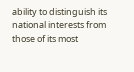ability to distinguish its national interests from those of its most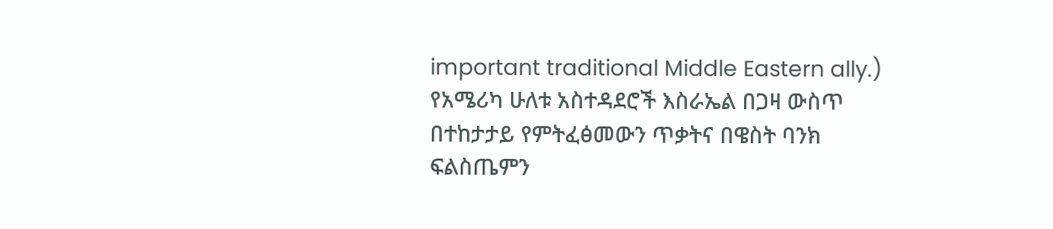important traditional Middle Eastern ally.) የአሜሪካ ሁለቱ አስተዳደሮች እስራኤል በጋዛ ውስጥ በተከታታይ የምትፈፅመውን ጥቃትና በዌስት ባንክ ፍልስጤምን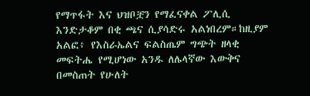የማጥፋት እና ህዝቦቿን የማፈናቀል ፖሊሲ እንድታቆም በቂ ጫና ሲያሳድሩ አልነበረም።ከዚያም አልፎ፥ የእስራኤልና ፍልስጤም ግጭት ዘላቂ መፍትሔ የሚሆነው አንዱ ለሌላኛው እውቅና በመስጠት የሁለት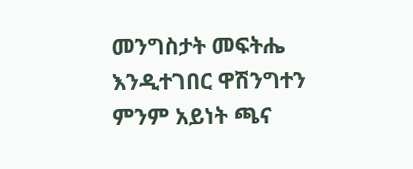መንግስታት መፍትሔ እንዲተገበር ዋሽንግተን ምንም አይነት ጫና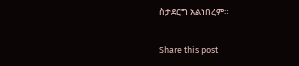ስታደርግ አልነበረም።

Share this post